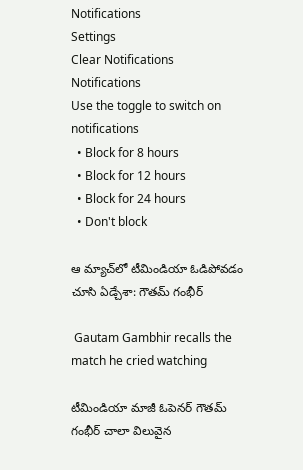Notifications
Settings
Clear Notifications
Notifications
Use the toggle to switch on notifications
  • Block for 8 hours
  • Block for 12 hours
  • Block for 24 hours
  • Don't block

ఆ మ్యాచ్‌లో టీమిండియా ఓడిపోవడం చూసి ఏడ్చేశా: గౌతమ్ గంభీర్

 Gautam Gambhir recalls the match he cried watching

టీమిండియా మాజీ ఓపెనర్ గౌతమ్ గంభీర్ చాలా విలువైన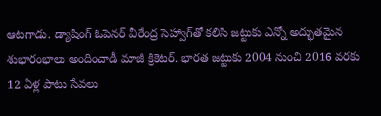ఆటగాడు. డ్యాషింగ్ ఓపెనర్ వీరేంద్ర సెహ్వాగ్‌తో కలిసి జట్టుకు ఎన్నో అద్భుతమైన శుభారంభాలు అందించాడీ మాజీ క్రికెటర్. భారత జట్టుకు 2004 నుంచి 2016 వరకు 12 ఏళ్ల పాటు సేవలు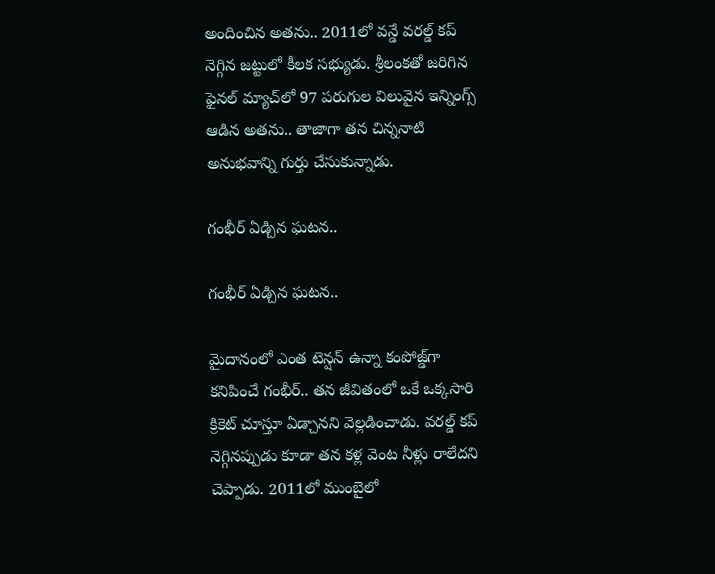అందించిన అతను.. 2011లో వన్డే వరల్డ్ కప్ నెగ్గిన జట్టులో కీలక సభ్యుడు. శ్రీలంకతో జరిగిన ఫైనల్ మ్యాచ్‌లో 97 పరుగుల విలువైన ఇన్నింగ్స్ ఆడిన అతను.. తాజాగా తన చిన్ననాటి అనుభవాన్ని గుర్తు చేసుకున్నాడు.

గంభీర్ ఏడ్చిన ఘటన..

గంభీర్ ఏడ్చిన ఘటన..

మైదానంలో ఎంత టెన్షన్ ఉన్నా కంపోజ్డ్‌గా కనిపించే గంభీర్.. తన జీవితంలో ఒకే ఒక్కసారి క్రికెట్ చూస్తూ ఏడ్చానని వెల్లడించాడు. వరల్డ్ కప్ నెగ్గినప్పుడు కూడా తన కళ్ల వెంట నీళ్లు రాలేదని చెప్పాడు. 2011లో ముంబైలో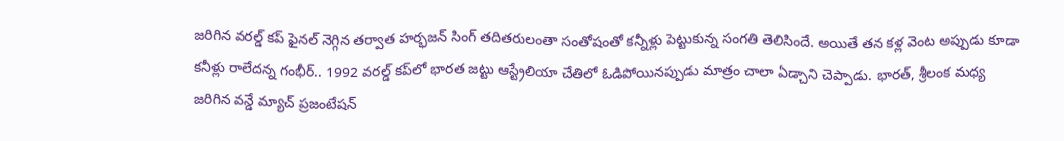జరిగిన వరల్డ్ కప్ ఫైనల్ నెగ్గిన తర్వాత హర్భజన్ సింగ్ తదితరులంతా సంతోషంతో కన్నీళ్లు పెట్టుకున్న సంగతి తెలిసిందే. అయితే తన కళ్ల వెంట అప్పుడు కూడా కనీళ్లు రాలేదన్న గంభీర్.. 1992 వరల్డ్ కప్‌లో భారత జట్టు ఆస్ట్రేలియా చేతిలో ఓడిపోయినప్పుడు మాత్రం చాలా ఏడ్చాని చెప్పాడు. భారత్, శ్రీలంక మధ్య జరిగిన వన్డే మ్యాచ్‌ ప్రజంటేషన్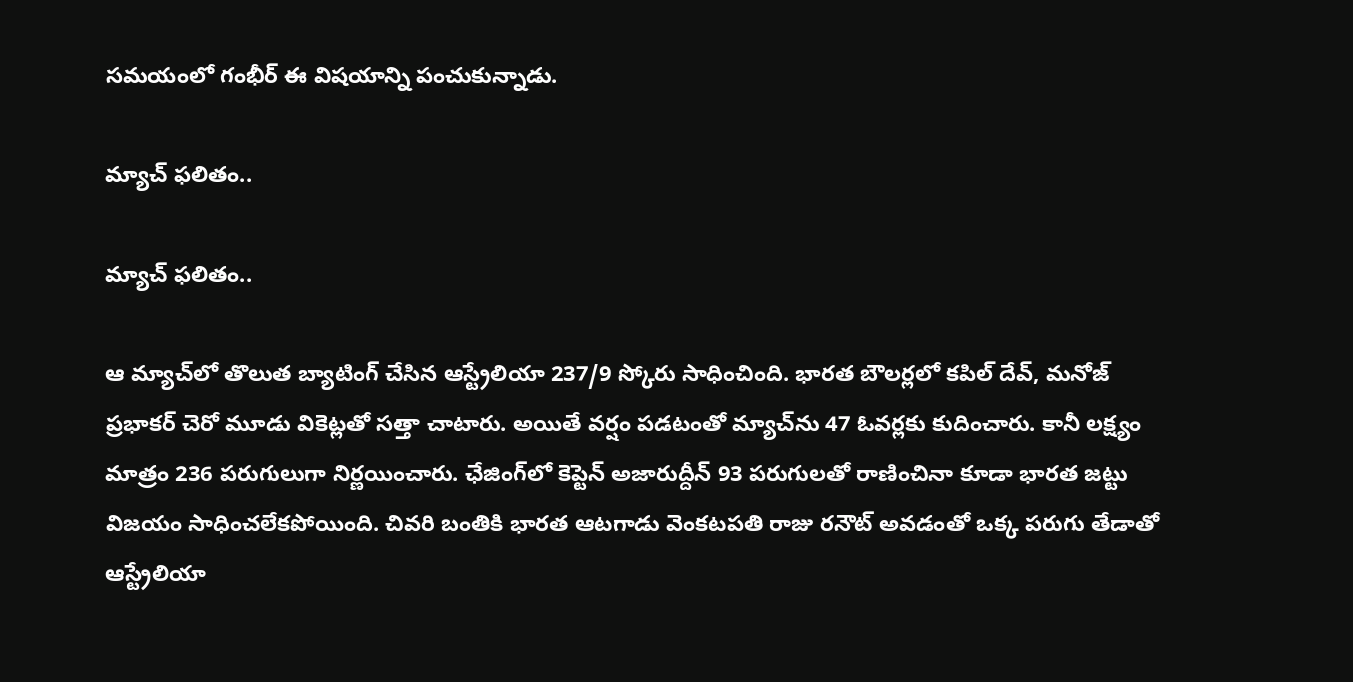సమయంలో గంభీర్ ఈ విషయాన్ని పంచుకున్నాడు.

మ్యాచ్ ఫలితం..

మ్యాచ్ ఫలితం..

ఆ మ్యాచ్‌లో తొలుత బ్యాటింగ్ చేసిన ఆస్ట్రేలియా 237/9 స్కోరు సాధించింది. భారత బౌలర్లలో కపిల్ దేవ్, మనోజ్ ప్రభాకర్ చెరో మూడు వికెట్లతో సత్తా చాటారు. అయితే వర్షం పడటంతో మ్యాచ్‌ను 47 ఓవర్లకు కుదించారు. కానీ లక్ష్యం మాత్రం 236 పరుగులుగా నిర్ణయించారు. ఛేజింగ్‌లో కెప్టెన్ అజారుద్దీన్ 93 పరుగులతో రాణించినా కూడా భారత జట్టు విజయం సాధించలేకపోయింది. చివరి బంతికి భారత ఆటగాడు వెంకటపతి రాజు రనౌట్ అవడంతో ఒక్క పరుగు తేడాతో ఆస్ట్రేలియా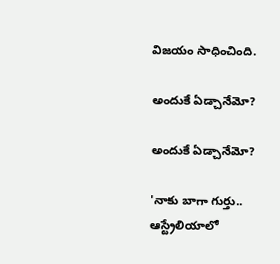విజయం సాధించింది.

అందుకే ఏడ్చానేమో?

అందుకే ఏడ్చానేమో?

'నాకు బాగా గుర్తు.. ఆస్ట్రేలియాలో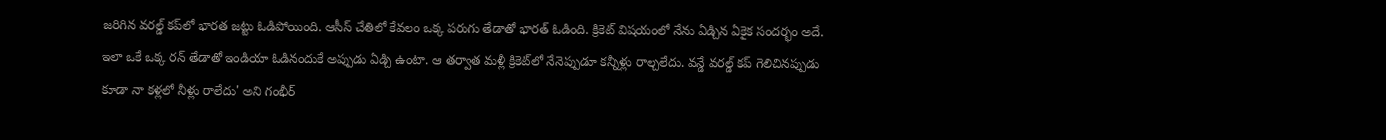జరిగిన వరల్డ్ కప్‌లో భారత జట్టు ఓడిపోయింది. ఆసీస్ చేతిలో కేవలం ఒక్క పరుగు తేడాతో భారత్ ఓడింది. క్రికెట్‌ విషయంలో నేను ఏడ్చిన ఏకైక సందర్భం అదే. ఇలా ఒకే ఒక్క రన్ తేడాతో ఇండియా ఓడినందుకే అప్పుడు ఏడ్చి ఉంటా. ఆ తర్వాత మళ్లీ క్రికెట్‌లో నేనెప్పుడూ కన్నీళ్లు రాల్చలేదు. వన్డే వరల్డ్ కప్ గెలిచినప్పుడు కూడా నా కళ్లలో నీళ్లు రాలేదు' అని గంభీర్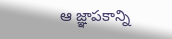ఆ జ్ఞాపకాన్ని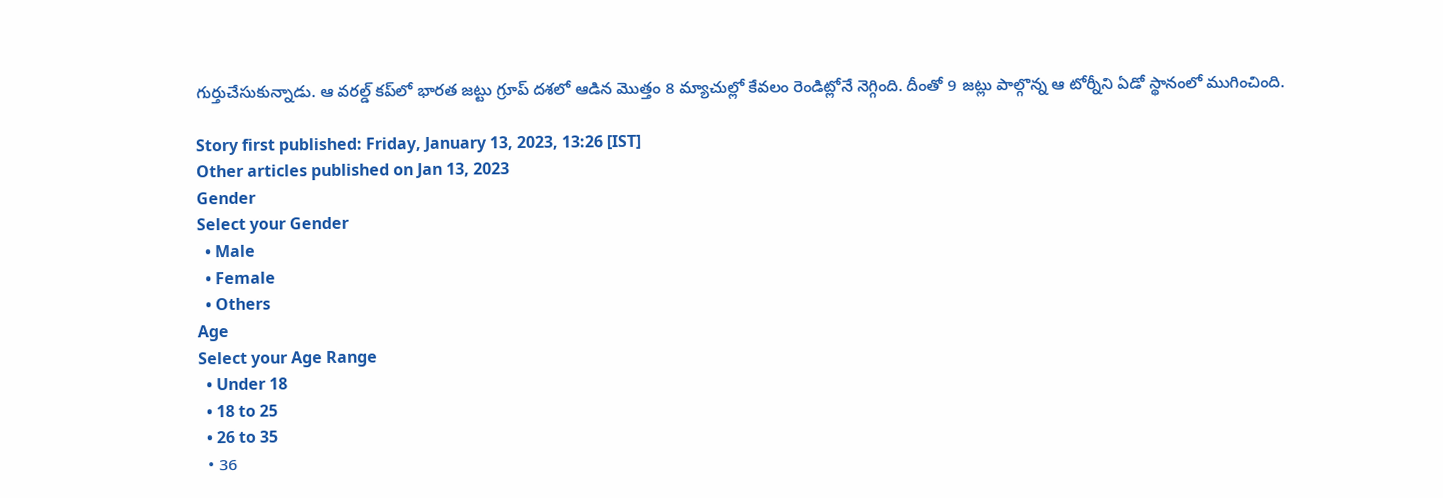గుర్తుచేసుకున్నాడు. ఆ వరల్డ్ కప్‌లో భారత జట్టు గ్రూప్ దశలో ఆడిన మొత్తం 8 మ్యాచుల్లో కేవలం రెండిట్లోనే నెగ్గింది. దీంతో 9 జట్లు పాల్గొన్న ఆ టోర్నీని ఏడో స్థానంలో ముగించింది.

Story first published: Friday, January 13, 2023, 13:26 [IST]
Other articles published on Jan 13, 2023
Gender
Select your Gender
  • Male
  • Female
  • Others
Age
Select your Age Range
  • Under 18
  • 18 to 25
  • 26 to 35
  • 36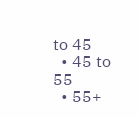to 45
  • 45 to 55
  • 55+